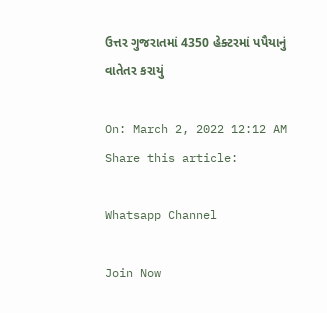ઉત્તર ગુજરાતમાં 4350 હેક્ટરમાં પપૈયાનું વાતેતર કરાયું

On: March 2, 2022 12:12 AM
Share this article:

Whatsapp Channel

Join Now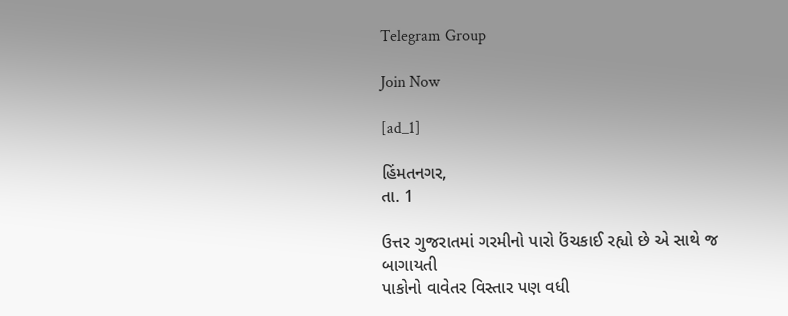Telegram Group

Join Now

[ad_1]

હિંમતનગર,
તા. 1

ઉત્તર ગુજરાતમાં ગરમીનો પારો ઉંચકાઈ રહ્યો છે એ સાથે જ બાગાયતી
પાકોનો વાવેતર વિસ્તાર પણ વધી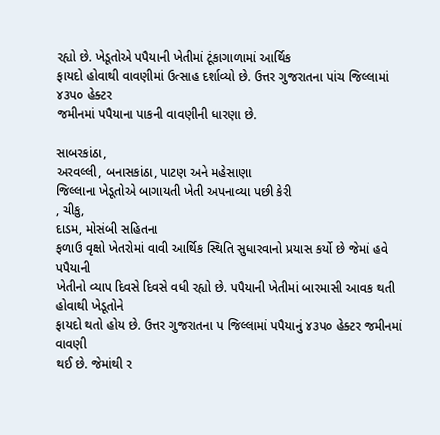રહ્યો છે. ખેડૂતોએ પપૈયાની ખેતીમાં ટૂંકાગાળામાં આર્થિક
ફાયદો હોવાથી વાવણીમાં ઉત્સાહ દર્શાવ્યો છે. ઉત્તર ગુજરાતના પાંચ જિલ્લામાં ૪૩પ૦ હેક્ટર
જમીનમાં પપૈયાના પાકની વાવણીની ધારણા છે.

સાબરકાંઠા,
અરવલ્લી, બનાસકાંઠા, પાટણ અને મહેસાણા
જિલ્લાના ખેડૂતોએ બાગાયતી ખેતી અપનાવ્યા પછી કેરી
, ચીકુ,
દાડમ, મોસંબી સહિતના
ફળાઉ વૃક્ષો ખેતરોમાં વાવી આર્થિક સ્થિતિ સુધારવાનો પ્રયાસ કર્યો છે જેમાં હવે પપૈયાની
ખેતીનો વ્યાપ દિવસે દિવસે વધી રહ્યો છે. પપૈયાની ખેતીમાં બારમાસી આવક થતી હોવાથી ખેડૂતોને
ફાયદો થતો હોય છે. ઉત્તર ગુજરાતના પ જિલ્લામાં પપૈયાનું ૪૩પ૦ હેક્ટર જમીનમાં વાવણી
થઈ છે. જેમાંથી ર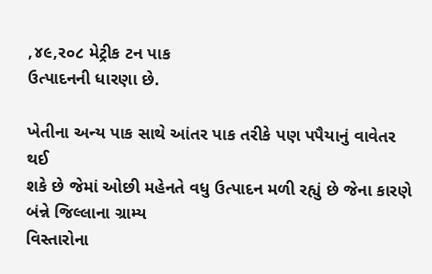,૪૯,ર૦૮ મેટ્રીક ટન પાક
ઉત્પાદનની ધારણા છે.

ખેતીના અન્ય પાક સાથે આંતર પાક તરીકે પણ પપૈયાનું વાવેતર થઈ
શકે છે જેમાં ઓછી મહેનતે વધુ ઉત્પાદન મળી રહ્યું છે જેના કારણે બંન્ને જિલ્લાના ગ્રામ્ય
વિસ્તારોના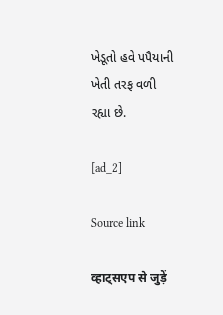ખેડૂતો હવે પપૈયાની  ખેતી તરફ વળી
રહ્યા છે.

[ad_2]

Source link

व्हाट्सएप से जुड़ें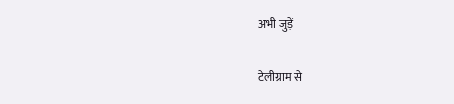अभी जुड़ें

टेलीग्राम से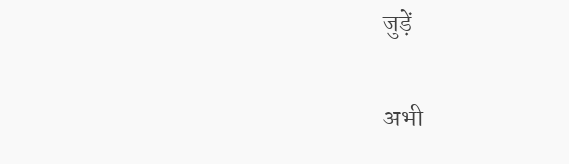जुड़ें

अभी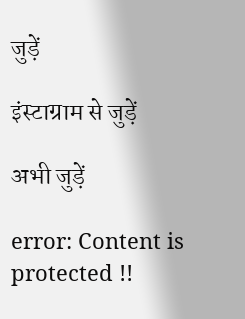जुड़ें

इंस्टाग्राम से जुड़ें

अभी जुड़ें

error: Content is protected !!